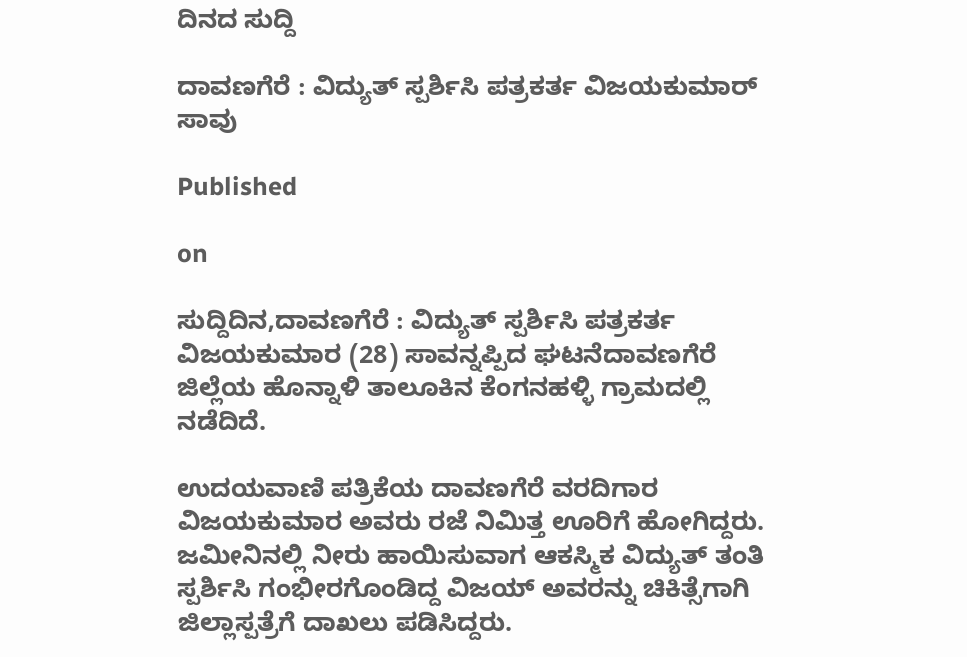ದಿನದ ಸುದ್ದಿ

ದಾವಣಗೆರೆ : ವಿದ್ಯುತ್ ಸ್ಪರ್ಶಿಸಿ ಪತ್ರಕರ್ತ ವಿಜಯಕುಮಾರ್ ಸಾವು

Published

on

ಸುದ್ದಿದಿನ,ದಾವಣಗೆರೆ : ವಿದ್ಯುತ್ ಸ್ಪರ್ಶಿಸಿ ಪತ್ರಕರ್ತ ವಿಜಯಕುಮಾರ (28) ಸಾವನ್ನಪ್ಪಿದ ಘಟನೆದಾವಣಗೆರೆ ಜಿಲ್ಲೆಯ ಹೊನ್ನಾಳಿ ತಾಲೂಕಿನ ಕೆಂಗನಹಳ್ಳಿ ಗ್ರಾಮದಲ್ಲಿ ನಡೆದಿದೆ.

ಉದಯವಾಣಿ ಪತ್ರಿಕೆಯ ದಾವಣಗೆರೆ ವರದಿಗಾರ ವಿಜಯಕುಮಾರ ಅವರು ರಜೆ ನಿಮಿತ್ತ ಊರಿಗೆ ಹೋಗಿದ್ದರು. ಜಮೀನಿನಲ್ಲಿ ನೀರು ಹಾಯಿಸುವಾಗ ಆಕಸ್ಮಿಕ ವಿದ್ಯುತ್ ತಂತಿ ಸ್ಪರ್ಶಿಸಿ ಗಂಭೀರಗೊಂಡಿದ್ದ ವಿಜಯ್ ಅವರನ್ನು ಚಿಕಿತ್ಸೆಗಾಗಿ ಜಿಲ್ಲಾಸ್ಪತ್ರೆಗೆ ದಾಖಲು ಪಡಿಸಿದ್ದರು.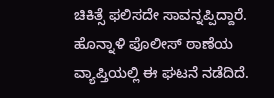ಚಿಕಿತ್ಸೆ ಫಲಿಸದೇ ಸಾವನ್ನಪ್ಪಿದ್ದಾರೆ. ಹೊನ್ನಾಳಿ ಪೊಲೀಸ್ ಠಾಣೆಯ ವ್ಯಾಪ್ತಿಯಲ್ಲಿ ಈ ಘಟನೆ ನಡೆದಿದೆ.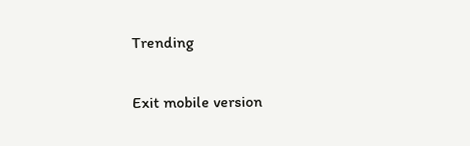Trending

Exit mobile version